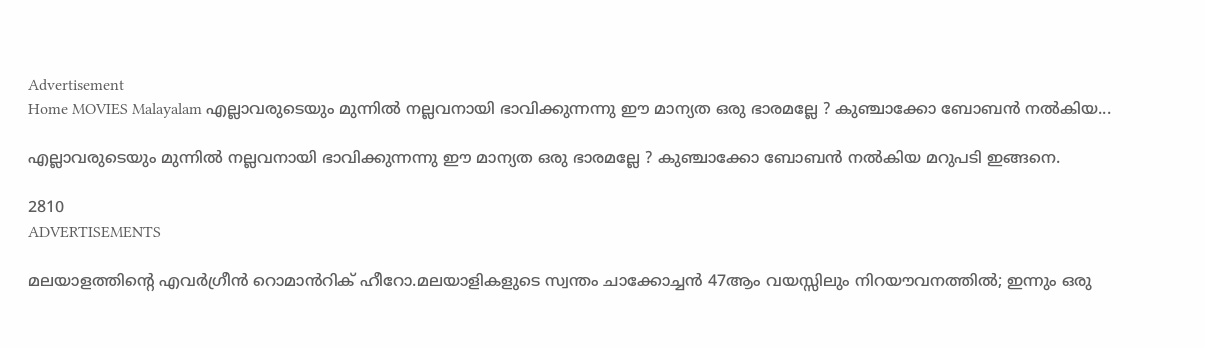Advertisement
Home MOVIES Malayalam എല്ലാവരുടെയും മുന്നിൽ നല്ലവനായി ഭാവിക്കുന്നന്നു ഈ മാന്യത ഒരു ഭാരമല്ലേ ? കുഞ്ചാക്കോ ബോബൻ നൽകിയ...

എല്ലാവരുടെയും മുന്നിൽ നല്ലവനായി ഭാവിക്കുന്നന്നു ഈ മാന്യത ഒരു ഭാരമല്ലേ ? കുഞ്ചാക്കോ ബോബൻ നൽകിയ മറുപടി ഇങ്ങനെ.

2810
ADVERTISEMENTS

മലയാളത്തിന്റെ എവർഗ്രീൻ റൊമാൻറിക് ഹീറോ.മലയാളികളുടെ സ്വന്തം ചാക്കോച്ചൻ 47ആം വയസ്സിലും നിറയൗവനത്തിൽ; ഇന്നും ഒരു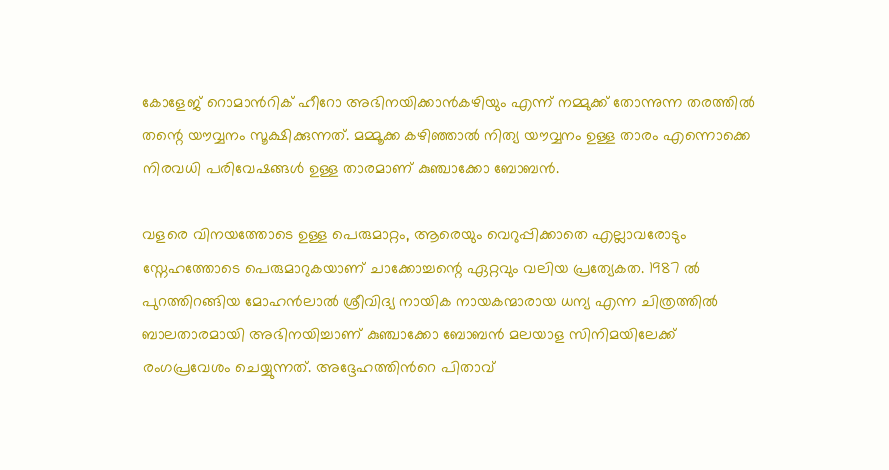കോളേജ് റൊമാൻറിക് ഹീറോ അഭിനയിക്കാൻകഴിയും എന്ന് നമ്മുക്ക് തോന്നുന്ന തരത്തിൽ തന്റെ യൗവ്വനം സൂക്ഷിക്കുന്നത്. മമ്മൂക്ക കഴിഞ്ഞാൽ നിത്യ യൗവ്വനം ഉള്ള താരം എന്നൊക്കെ നിരവധി പരിവേഷങ്ങൾ ഉള്ള താരമാണ് കുഞ്ചാക്കോ ബോബൻ.

വളരെ വിനയത്തോടെ ഉള്ള പെരുമാറ്റം, ആരെയും വെറുപ്പിക്കാതെ എല്ലാവരോടും സ്നേഹത്തോടെ പെരുമാറുകയാണ് ചാക്കോച്ചന്റെ ഏറ്റവും വലിയ പ്രത്യേകത. 1987 ൽ പുറത്തിറങ്ങിയ മോഹൻലാൽ ശ്രീവിദ്യ നായിക നായകന്മാരായ ധന്യ എന്ന ചിത്രത്തിൽ ബാലതാരമായി അഭിനയിച്ചാണ് കുഞ്ചാക്കോ ബോബൻ മലയാള സിനിമയിലേക്ക് രംഗപ്രവേശം ചെയ്യുന്നത്. അദ്ദേഹത്തിൻറെ പിതാവ്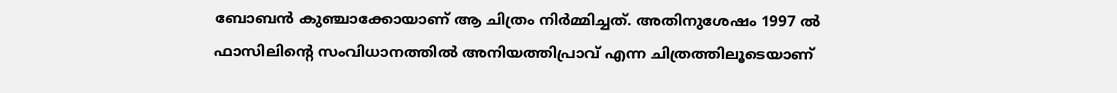ബോബൻ കുഞ്ചാക്കോയാണ് ആ ചിത്രം നിർമ്മിച്ചത്. അതിനുശേഷം 1997 ൽ ഫാസിലിന്റെ സംവിധാനത്തിൽ അനിയത്തിപ്രാവ് എന്ന ചിത്രത്തിലൂടെയാണ്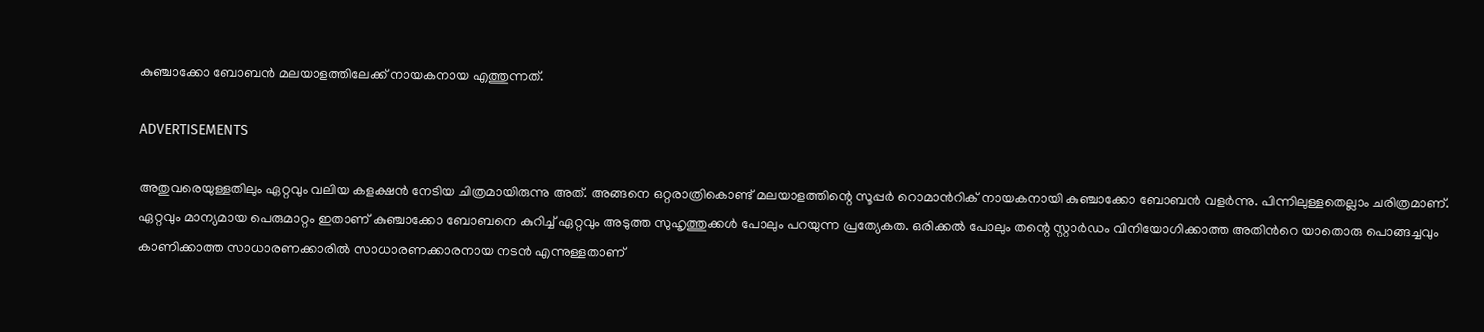കുഞ്ചാക്കോ ബോബൻ മലയാളത്തിലേക്ക് നായകനായ എത്തുന്നത്.

ADVERTISEMENTS

അതുവരെയുള്ളതിലും ഏറ്റവും വലിയ കളക്ഷൻ നേടിയ ചിത്രമായിരുന്നു അത്. അങ്ങനെ ഒറ്റരാത്രികൊണ്ട് മലയാളത്തിന്റെ സൂപ്പർ റൊമാൻറിക് നായകനായി കുഞ്ചാക്കോ ബോബൻ വളർന്നു. പിന്നിലുള്ളതെല്ലാം ചരിത്രമാണ്. ഏറ്റവും മാന്യമായ പെരുമാറ്റം ഇതാണ് കുഞ്ചാക്കോ ബോബനെ കുറിച്ച് ഏറ്റവും അടുത്ത സുഹൃത്തുക്കൾ പോലും പറയുന്ന പ്രത്യേകത. ഒരിക്കൽ പോലും തന്റെ സ്റ്റാർഡം വിനിയോഗിക്കാത്ത അതിൻറെ യാതൊരു പൊങ്ങച്ചവും കാണിക്കാത്ത സാധാരണക്കാരിൽ സാധാരണക്കാരനായ നടൻ എന്നുള്ളതാണ്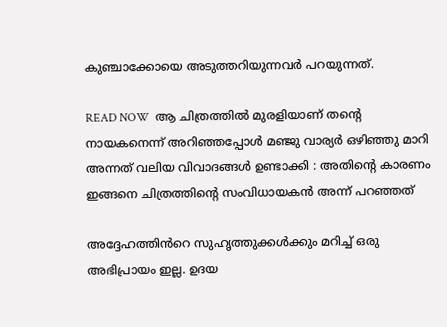കുഞ്ചാക്കോയെ അടുത്തറിയുന്നവർ പറയുന്നത്.

READ NOW  ആ ചിത്രത്തിൽ മുരളിയാണ് തന്റെ നായകനെന്ന് അറിഞ്ഞപ്പോൾ മഞ്ജു വാര്യർ ഒഴിഞ്ഞു മാറി അന്നത് വലിയ വിവാദങ്ങൾ ഉണ്ടാക്കി : അതിന്റെ കാരണം ഇങ്ങനെ ചിത്രത്തിന്റെ സംവിധായകൻ അന്ന് പറഞ്ഞത്

അദ്ദേഹത്തിൻറെ സുഹൃത്തുക്കൾക്കും മറിച്ച് ഒരു അഭിപ്രായം ഇല്ല. ഉദയ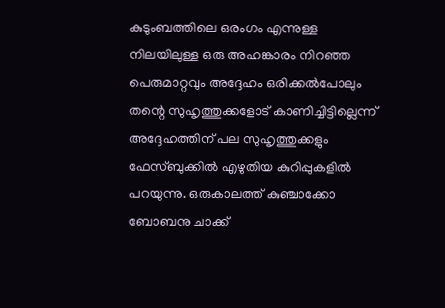കുടുംബത്തിലെ ഒരംഗം എന്നുള്ള നിലയിലുള്ള ഒരു അഹങ്കാരം നിറഞ്ഞ പെരുമാറ്റവും അദ്ദേഹം ഒരിക്കൽപോലും തന്റെ സുഹൃത്തുക്കളോട് കാണിച്ചിട്ടില്ലെന്ന് അദ്ദേഹത്തിന് പല സുഹൃത്തുക്കളും ഫേസ്ബുക്കിൽ എഴുതിയ കുറിപ്പുകളിൽ പറയുന്നു. ഒരുകാലത്ത് കുഞ്ചാക്കോ ബോബനു ചാക്ക്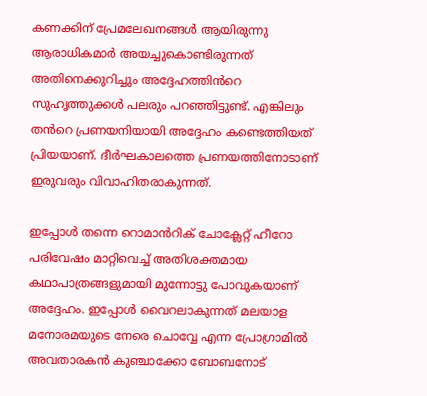കണക്കിന് പ്രേമലേഖനങ്ങൾ ആയിരുന്നു ആരാധികമാർ അയച്ചുകൊണ്ടിരുന്നത് അതിനെക്കുറിച്ചും അദ്ദേഹത്തിൻറെ സുഹൃത്തുക്കൾ പലരും പറഞ്ഞിട്ടുണ്ട്. എങ്കിലും തൻറെ പ്രണയനിയായി അദ്ദേഹം കണ്ടെത്തിയത് പ്രിയയാണ്. ദീർഘകാലത്തെ പ്രണയത്തിനോടാണ് ഇരുവരും വിവാഹിതരാകുന്നത്.

ഇപ്പോൾ തന്നെ റൊമാൻറിക് ചോക്ലേറ്റ് ഹീറോ പരിവേഷം മാറ്റിവെച്ച് അതിശക്തമായ കഥാപാത്രങ്ങളുമായി മുന്നോട്ടു പോവുകയാണ് അദ്ദേഹം. ഇപ്പോൾ വൈറലാകുന്നത് മലയാള മനോരമയുടെ നേരെ ചൊവ്വേ എന്ന പ്രോഗ്രാമിൽ അവതാരകൻ കുഞ്ചാക്കോ ബോബനോട്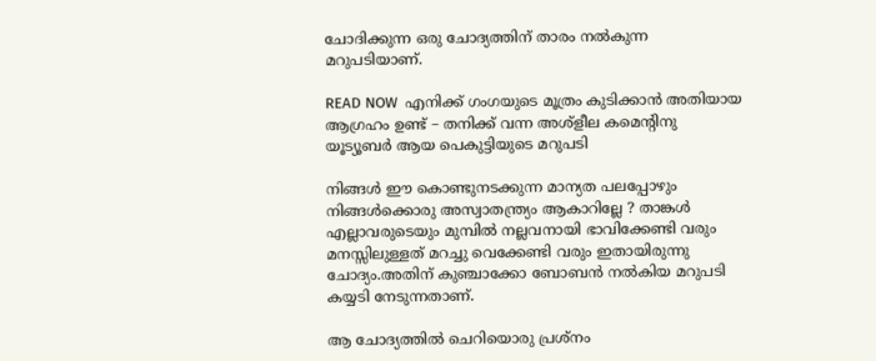ചോദിക്കുന്ന ഒരു ചോദ്യത്തിന് താരം നൽകുന്ന മറുപടിയാണ്.

READ NOW  എനിക്ക് ഗംഗയുടെ മൂത്രം കുടിക്കാൻ അതിയായ ആഗ്രഹം ഉണ്ട് – തനിക്ക് വന്ന അശ്‌ളീല കമെന്റിനു യൂട്യൂബർ ആയ പെകുട്ടിയുടെ മറുപടി

നിങ്ങൾ ഈ കൊണ്ടുനടക്കുന്ന മാന്യത പലപ്പോഴും നിങ്ങൾക്കൊരു അസ്വാതന്ത്ര്യം ആകാറില്ലേ ? താങ്കൾ എല്ലാവരുടെയും മുമ്പിൽ നല്ലവനായി ഭാവിക്കേണ്ടി വരും മനസ്സിലുള്ളത് മറച്ചു വെക്കേണ്ടി വരും ഇതായിരുന്നു ചോദ്യം.അതിന് കുഞ്ചാക്കോ ബോബൻ നൽകിയ മറുപടി കയ്യടി നേടുന്നതാണ്.

ആ ചോദ്യത്തിൽ ചെറിയൊരു പ്രശ്നം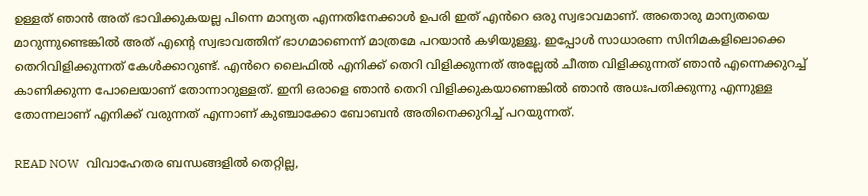ഉള്ളത് ഞാൻ അത് ഭാവിക്കുകയല്ല പിന്നെ മാന്യത എന്നതിനേക്കാൾ ഉപരി ഇത് എൻറെ ഒരു സ്വഭാവമാണ്. അതൊരു മാന്യതയെ മാറുന്നുണ്ടെങ്കിൽ അത് എന്റെ സ്വഭാവത്തിന് ഭാഗമാണെന്ന് മാത്രമേ പറയാൻ കഴിയുള്ളൂ. ഇപ്പോൾ സാധാരണ സിനിമകളിലൊക്കെ തെറിവിളിക്കുന്നത് കേൾക്കാറുണ്ട്. എൻറെ ലൈഫിൽ എനിക്ക് തെറി വിളിക്കുന്നത് അല്ലേൽ ചീത്ത വിളിക്കുന്നത് ഞാൻ എന്നെക്കുറച്ച് കാണിക്കുന്ന പോലെയാണ് തോന്നാറുള്ളത്. ഇനി ഒരാളെ ഞാൻ തെറി വിളിക്കുകയാണെങ്കിൽ ഞാൻ അധഃപതിക്കുന്നു എന്നുള്ള തോന്നലാണ് എനിക്ക് വരുന്നത് എന്നാണ് കുഞ്ചാക്കോ ബോബൻ അതിനെക്കുറിച്ച് പറയുന്നത്.

READ NOW  വിവാഹേതര ബന്ധങ്ങളിൽ തെറ്റില്ല,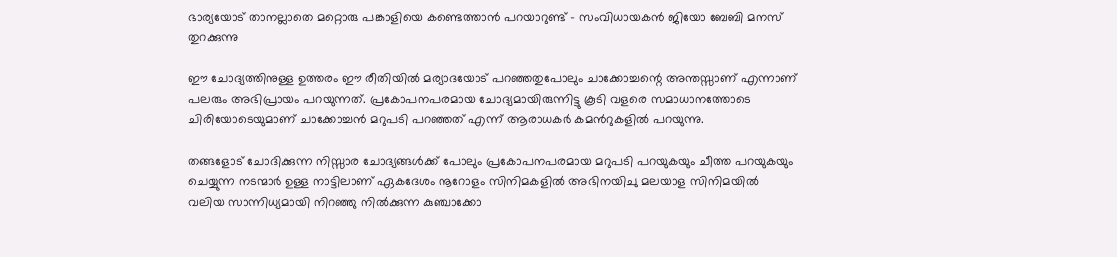ഭാര്യയോട് താനല്ലാതെ മറ്റൊരു പങ്കാളിയെ കണ്ടെത്താൻ പറയാറുണ്ട് - സംവിധായകൻ ജിയോ ബേബി മനസ് തുറക്കുന്നു

ഈ ചോദ്യത്തിനുള്ള ഉത്തരം ഈ രീതിയിൽ മര്യാദയോട് പറഞ്ഞതുപോലും ചാക്കോച്ചന്റെ അന്തസ്സാണ് എന്നാണ് പലരും അഭിപ്രായം പറയുന്നത്. പ്രകോപനപരമായ ചോദ്യമായിരുന്നിട്ടു കൂടി വളരെ സമാധാനത്തോടെ ചിരിയോടെയുമാണ് ചാക്കോച്ചൻ മറുപടി പറഞ്ഞത് എന്ന് ആരാധകർ കമൻറുകളിൽ പറയുന്നു.

തങ്ങളോട് ചോദിക്കുന്ന നിസ്സാര ചോദ്യങ്ങൾക്ക് പോലും പ്രകോപനപരമായ മറുപടി പറയുകയും ചീത്ത പറയുകയും ചെയ്യുന്ന നടന്മാർ ഉള്ള നാട്ടിലാണ് ഏകദേശം നൂറോളം സിനിമകളിൽ അഭിനയിചു മലയാള സിനിമയിൽ വലിയ സാന്നിധ്യമായി നിറഞ്ഞു നിൽക്കുന്ന കുഞ്ചാക്കോ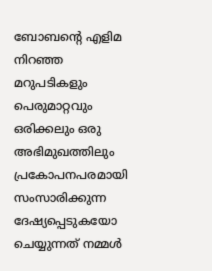ബോബന്റെ എളിമ നിറഞ്ഞ മറുപടികളും പെരുമാറ്റവും ഒരിക്കലും ഒരു അഭിമുഖത്തിലും പ്രകോപനപരമായി സംസാരിക്കുന്ന ദേഷ്യപ്പെടുകയോ ചെയ്യുന്നത് നമ്മൾ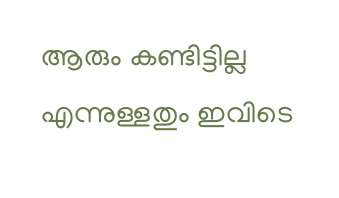ആരും കണ്ടിട്ടില്ല എന്നുള്ളതും ഇവിടെ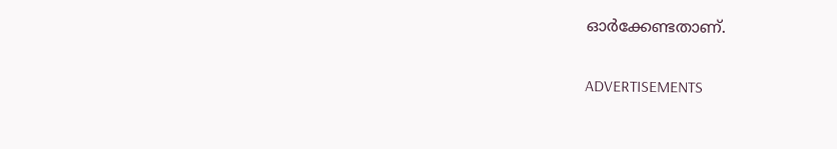ഓർക്കേണ്ടതാണ്.

ADVERTISEMENTS